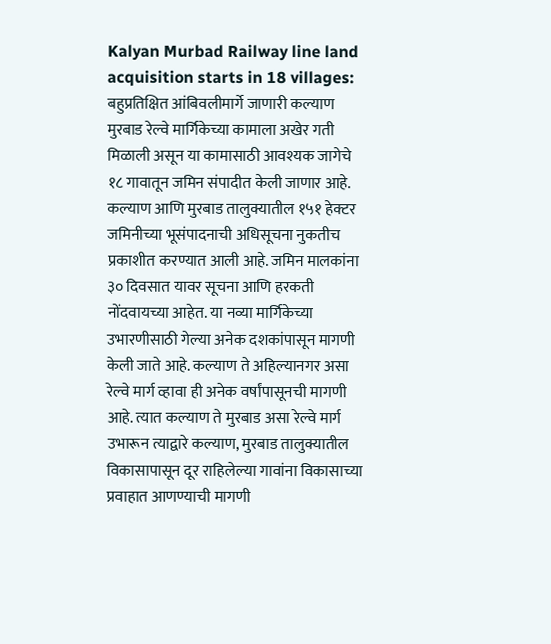Kalyan Murbad Railway line land acquisition starts in 18 villages: बहुप्रतिक्षित आंबिवलीमार्गे जाणारी कल्याण मुरबाड रेल्वे मार्गिकेच्या कामाला अखेर गती मिळाली असून या कामासाठी आवश्यक जागेचे १८ गावातून जमिन संपादीत केली जाणार आहे. कल्याण आणि मुरबाड तालुक्यातील १५१ हेक्टर जमिनीच्या भूसंपादनाची अधिसूचना नुकतीच प्रकाशीत करण्यात आली आहे. जमिन मालकांना ३० दिवसात यावर सूचना आणि हरकती नोंदवायच्या आहेत. या नव्या मार्गिकेच्या उभारणीसाठी गेल्या अनेक दशकांपासून मागणी केली जाते आहे. कल्याण ते अहिल्यानगर असा रेल्वे मार्ग व्हावा ही अनेक वर्षांपासूनची मागणी आहे. त्यात कल्याण ते मुरबाड असा रेल्वे मार्ग उभारून त्याद्वारे कल्याण, मुरबाड तालुक्यातील विकासापासून दूर राहिलेल्या गावांना विकासाच्या प्रवाहात आणण्याची मागणी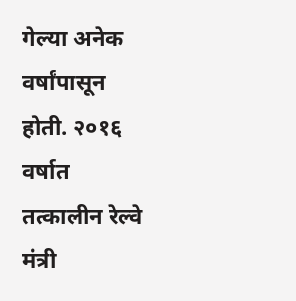गेल्या अनेक वर्षांपासून होती. २०१६ वर्षात तत्कालीन रेल्वे मंत्री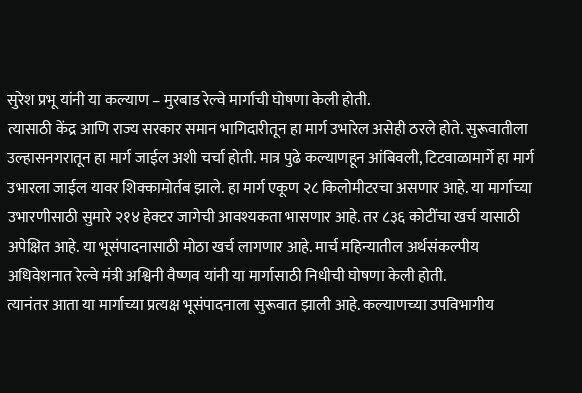सुरेश प्रभू यांनी या कल्याण – मुरबाड रेल्वे मार्गाची घोषणा केली होती.
त्यासाठी केंद्र आणि राज्य सरकार समान भागिदारीतून हा मार्ग उभारेल असेही ठरले होते. सुरूवातीला उल्हासनगरातून हा मार्ग जाईल अशी चर्चा होती. मात्र पुढे कल्याणहून आंबिवली, टिटवाळामार्गे हा मार्ग उभारला जाईल यावर शिक्कामोर्तब झाले. हा मार्ग एकूण २८ किलोमीटरचा असणार आहे. या मार्गाच्या उभारणीसाठी सुमारे २१४ हेक्टर जागेची आवश्यकता भासणार आहे. तर ८३६ कोटींचा खर्च यासाठी अपेक्षित आहे. या भूसंपादनासाठी मोठा खर्च लागणार आहे. मार्च महिन्यातील अर्थसंकल्पीय अधिवेशनात रेल्वे मंत्री अश्विनी वैष्णव यांनी या मार्गासाठी निधीची घोषणा केली होती.
त्यानंतर आता या मार्गाच्या प्रत्यक्ष भूसंपादनाला सुरूवात झाली आहे. कल्याणच्या उपविभागीय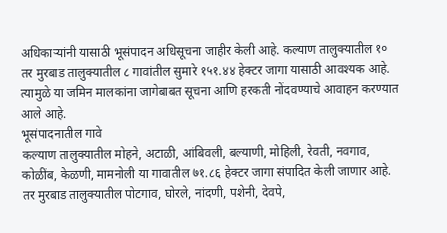अधिकाऱ्यांनी यासाठी भूसंपादन अधिसूचना जाहीर केली आहे. कल्याण तालुक्यातील १० तर मुरबाड तालुक्यातील ८ गावांतील सुमारे १५१.४४ हेक्टर जागा यासाठी आवश्यक आहे. त्यामुळे या जमिन मालकांना जागेबाबत सूचना आणि हरकती नोंदवण्याचे आवाहन करण्यात आले आहे.
भूसंपादनातील गावे
कल्याण तालुक्यातील मोहने, अटाळी, आंबिवली, बल्याणी, मोहिली, रेवती, नवगाव, कोळींब, केळणी, मामनोली या गावातील ७१.८६ हेक्टर जागा संपादित केली जाणार आहे. तर मुरबाड तालुक्यातील पोटगाव, घोरले, नांदणी, पशेनी, देवपे,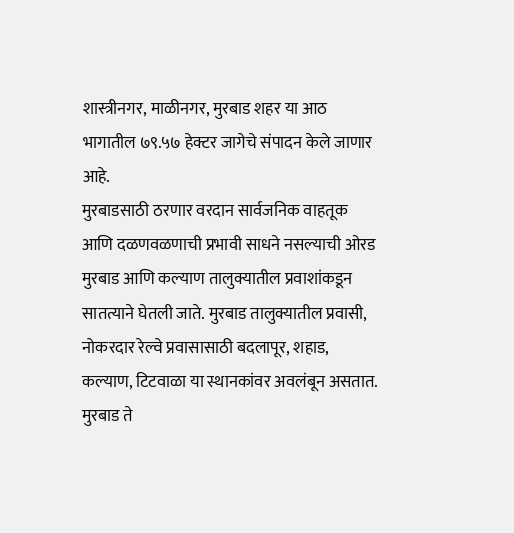शास्त्रीनगर, माळीनगर, मुरबाड शहर या आठ भागातील ७९.५७ हेक्टर जागेचे संपादन केले जाणार आहे.
मुरबाडसाठी ठरणार वरदान सार्वजनिक वाहतूक आणि दळणवळणाची प्रभावी साधने नसल्याची ओरड मुरबाड आणि कल्याण तालुक्यातील प्रवाशांकडून सातत्याने घेतली जाते. मुरबाड तालुक्यातील प्रवासी, नोकरदार रेल्वे प्रवासासाठी बदलापूर, शहाड, कल्याण, टिटवाळा या स्थानकांवर अवलंबून असतात. मुरबाड ते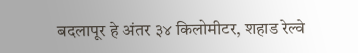बदलापूर हे अंतर ३४ किलोमीटर, शहाड रेल्वे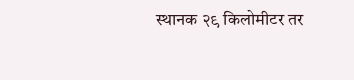स्थानक २९ किलोमीटर तर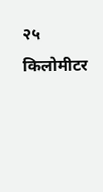२५ किलोमीटर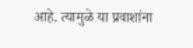आहे. त्यामुळे या प्रवाशांना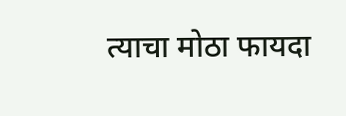त्याचा मोठा फायदा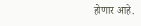होणार आहे.